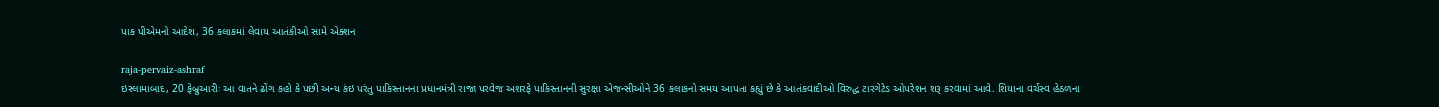પાક પીએમનો આદેશ, 36 કલાકમાં લેવાય આતંકીઓ સામે એક્શન

raja-pervaiz-ashraf
ઇસ્લામાબાદ, 20 ફેબ્રુઆરીઃ આ વાતને ઢોંગ કહો કે પછી અન્ય કંઇ પરંતુ પાકિસ્તાનના પ્રધાનમંત્રી રાજા પરવેજ અશરફે પાકિસ્તાનની સુરક્ષા એજન્સીઓને 36 કલાકનો સમય આપતા કહ્યું છે કે આતંકવાદીઓ વિરુદ્ધ ટારગેટેડ ઓપરેશન શરૂ કરવામાં આવે. શિયાના વર્ચસ્વ હેઠળના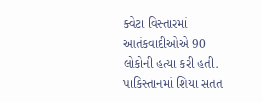ક્વેટા વિસ્તારમાં આતંકવાદીઓએ 90 લોકોની હત્યા કરી હતી. પાકિસ્તાનમાં શિયા સતત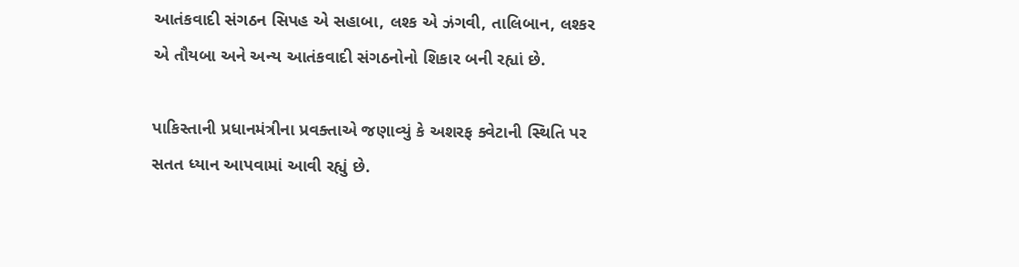આતંકવાદી સંગઠન સિપહ એ સહાબા, લશ્ક એ ઝંગવી, તાલિબાન, લશ્કર એ તૌયબા અને અન્ય આતંકવાદી સંગઠનોનો શિકાર બની રહ્યાં છે.

પાકિસ્તાની પ્રધાનમંત્રીના પ્રવક્તાએ જણાવ્યું કે અશરફ ક્વેટાની સ્થિતિ પર સતત ધ્યાન આપવામાં આવી રહ્યું છે.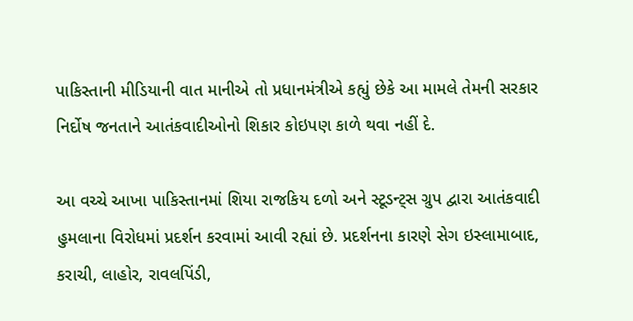પાકિસ્તાની મીડિયાની વાત માનીએ તો પ્રધાનમંત્રીએ કહ્યું છેકે આ મામલે તેમની સરકાર નિર્દોષ જનતાને આતંકવાદીઓનો શિકાર કોઇપણ કાળે થવા નહીં દે.

આ વચ્ચે આખા પાકિસ્તાનમાં શિયા રાજકિય દળો અને સ્ટૂડન્ટ્સ ગ્રુપ દ્વારા આતંકવાદી હુમલાના વિરોધમાં પ્રદર્શન કરવામાં આવી રહ્યાં છે. પ્રદર્શનના કારણે સેગ ઇસ્લામાબાદ, કરાચી, લાહોર, રાવલપિંડી,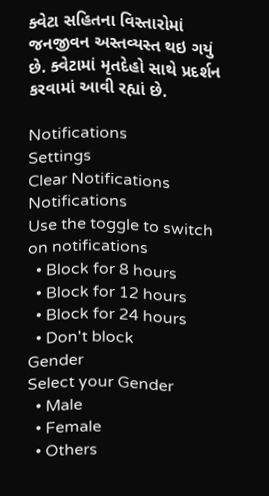ક્વેટા સહિતના વિસ્તારોમાં જનજીવન અસ્તવ્યસ્ત થઇ ગયું છે. ક્વેટામાં મૃતદેહો સાથે પ્રદર્શન કરવામાં આવી રહ્યાં છે.

Notifications
Settings
Clear Notifications
Notifications
Use the toggle to switch on notifications
  • Block for 8 hours
  • Block for 12 hours
  • Block for 24 hours
  • Don't block
Gender
Select your Gender
  • Male
  • Female
  • Others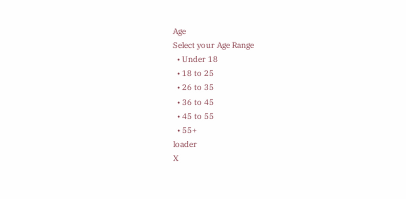Age
Select your Age Range
  • Under 18
  • 18 to 25
  • 26 to 35
  • 36 to 45
  • 45 to 55
  • 55+
loader
X